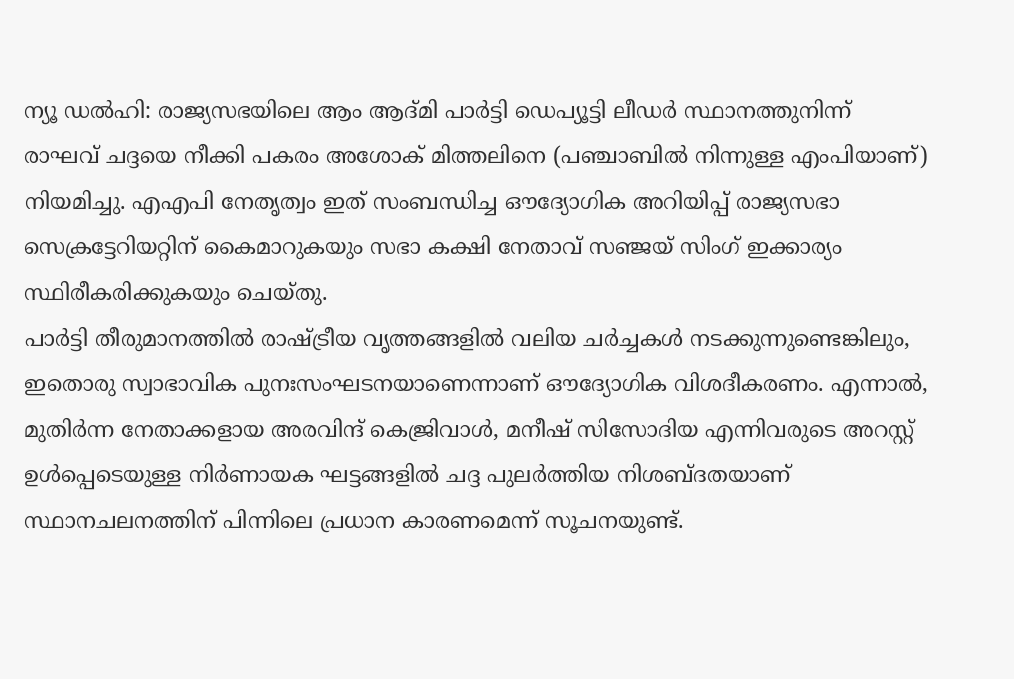ന്യൂ ഡൽഹി: രാജ്യസഭയിലെ ആം ആദ്മി പാർട്ടി ഡെപ്യൂട്ടി ലീഡർ സ്ഥാനത്തുനിന്ന് രാഘവ് ചദ്ദയെ നീക്കി പകരം അശോക് മിത്തലിനെ (പഞ്ചാബിൽ നിന്നുള്ള എംപിയാണ്) നിയമിച്ചു. എഎപി നേതൃത്വം ഇത് സംബന്ധിച്ച ഔദ്യോഗിക അറിയിപ്പ് രാജ്യസഭാ സെക്രട്ടേറിയറ്റിന് കൈമാറുകയും സഭാ കക്ഷി നേതാവ് സഞ്ജയ് സിംഗ് ഇക്കാര്യം സ്ഥിരീകരിക്കുകയും ചെയ്തു.
പാർട്ടി തീരുമാനത്തിൽ രാഷ്ട്രീയ വൃത്തങ്ങളിൽ വലിയ ചർച്ചകൾ നടക്കുന്നുണ്ടെങ്കിലും, ഇതൊരു സ്വാഭാവിക പുനഃസംഘടനയാണെന്നാണ് ഔദ്യോഗിക വിശദീകരണം. എന്നാൽ, മുതിർന്ന നേതാക്കളായ അരവിന്ദ് കെജ്രിവാൾ, മനീഷ് സിസോദിയ എന്നിവരുടെ അറസ്റ്റ് ഉൾപ്പെടെയുള്ള നിർണായക ഘട്ടങ്ങളിൽ ചദ്ദ പുലർത്തിയ നിശബ്ദതയാണ് സ്ഥാനചലനത്തിന് പിന്നിലെ പ്രധാന കാരണമെന്ന് സൂചനയുണ്ട്.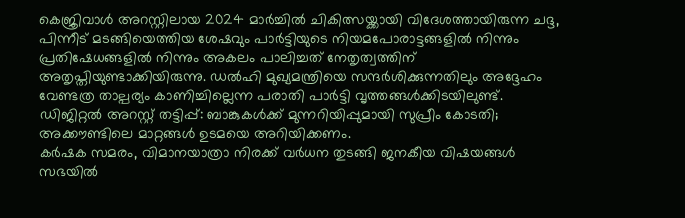കെജ്രിവാൾ അറസ്റ്റിലായ 2024 മാർച്ചിൽ ചികിത്സയ്ക്കായി വിദേശത്തായിരുന്ന ചദ്ദ, പിന്നീട് മടങ്ങിയെത്തിയ ശേഷവും പാർട്ടിയുടെ നിയമപോരാട്ടങ്ങളിൽ നിന്നും പ്രതിഷേധങ്ങളിൽ നിന്നും അകലം പാലിച്ചത് നേതൃത്വത്തിന് അതൃപ്തിയുണ്ടാക്കിയിരുന്നു. ഡൽഹി മുഖ്യമന്ത്രിയെ സന്ദർശിക്കുന്നതിലും അദ്ദേഹം വേണ്ടത്ര താല്പര്യം കാണിച്ചില്ലെന്ന പരാതി പാർട്ടി വൃത്തങ്ങൾക്കിടയിലുണ്ട്.
ഡിജിറ്റൽ അറസ്റ്റ് തട്ടിപ്പ്: ബാങ്കുകൾക്ക് മുന്നറിയിപ്പുമായി സുപ്രീം കോടതി; അക്കൗണ്ടിലെ മാറ്റങ്ങൾ ഉടമയെ അറിയിക്കണം.
കർഷക സമരം, വിമാനയാത്രാ നിരക്ക് വർധന തുടങ്ങി ജനകീയ വിഷയങ്ങൾ സഭയിൽ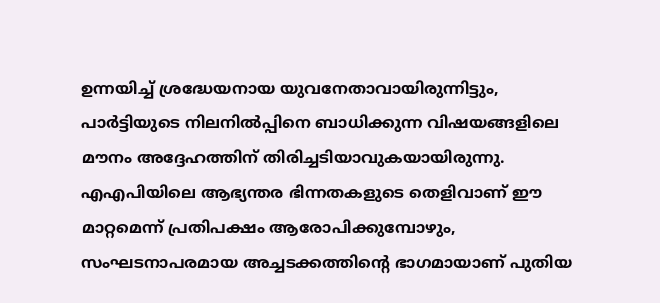ഉന്നയിച്ച് ശ്രദ്ധേയനായ യുവനേതാവായിരുന്നിട്ടും, പാർട്ടിയുടെ നിലനിൽപ്പിനെ ബാധിക്കുന്ന വിഷയങ്ങളിലെ മൗനം അദ്ദേഹത്തിന് തിരിച്ചടിയാവുകയായിരുന്നു. എഎപിയിലെ ആഭ്യന്തര ഭിന്നതകളുടെ തെളിവാണ് ഈ മാറ്റമെന്ന് പ്രതിപക്ഷം ആരോപിക്കുമ്പോഴും, സംഘടനാപരമായ അച്ചടക്കത്തിന്റെ ഭാഗമായാണ് പുതിയ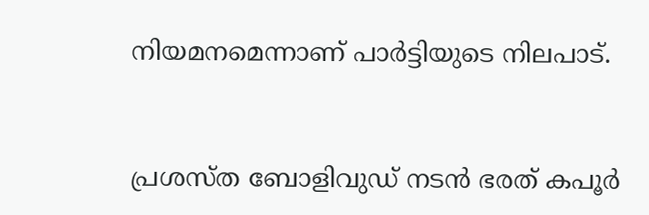നിയമനമെന്നാണ് പാർട്ടിയുടെ നിലപാട്.


പ്രശസ്ത ബോളിവുഡ് നടൻ ഭരത് കപൂർ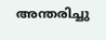അന്തരിച്ചു